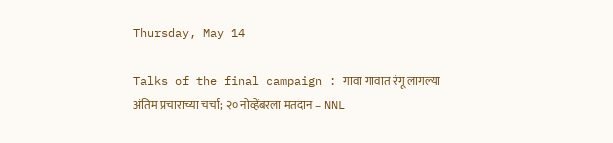Thursday, May 14

Talks of the final campaign : गावा गावात रंगू लागल्या अंतिम प्रचाराच्या चर्चा; २० नोव्हेंबरला मतदान – NNL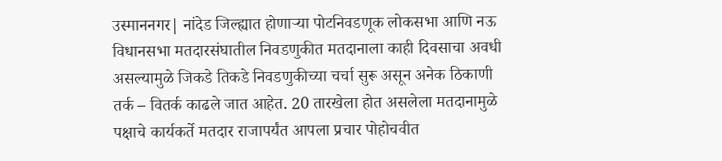उस्माननगर| नांदेड जिल्ह्यात होणाऱ्या पोटनिवडणूक लोकसभा आणि नऊ विधानसभा मतदारसंघातील निवडणुकीत मतदानाला काही दिवसाचा अवधी असल्यामुळे जिकडे तिकडे निवडणुकीच्या चर्चा सुरू असून अनेक ठिकाणी तर्क – वितर्क काढले जात आहेत. 20 तारखेला होत असलेला मतदानामुळे पक्षाचे कार्यकर्ते मतदार राजापर्यंत आपला प्रचार पोहोचवीत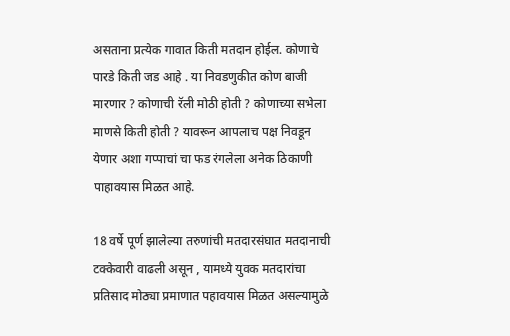असताना प्रत्येक गावात किती मतदान होईल. कोणाचे पारडे किती जड आहे . या निवडणुकीत कोण बाजी मारणार ? कोणाची रॅली मोठी होती ? कोणाच्या सभेला माणसे किती होती ? यावरून आपलाच पक्ष निवडून येणार अशा गप्पाचां चा फड रंगलेला अनेक ठिकाणी पाहावयास मिळत आहे.

18 वर्षे पूर्ण झालेल्या तरुणांची मतदारसंघात मतदानाची टक्केवारी वाढली असून , यामध्ये युवक मतदारांचा प्रतिसाद मोठ्या प्रमाणात पहावयास मिळत असल्यामुळे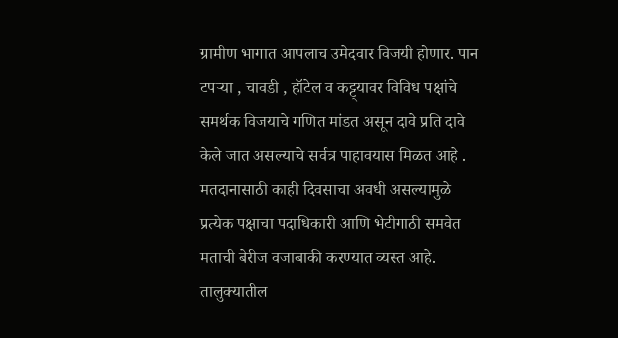ग्रामीण भागात आपलाच उमेदवार विजयी होणार. पान टपऱ्या , चावडी , हॉटेल व कट्ट्यावर विविध पक्षांचे समर्थक विजयाचे गणित मांडत असून दावे प्रति दावे केले जात असल्याचे सर्वत्र पाहावयास मिळत आहे . मतदानासाठी काही दिवसाचा अवधी असल्यामुळे प्रत्येक पक्षाचा पदाधिकारी आणि भेटीगाठी समवेत मताची बेरीज वजाबाकी करण्यात व्यस्त आहे. तालुक्यातील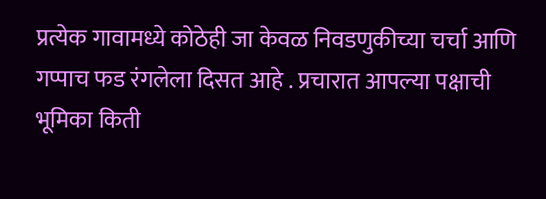प्रत्येक गावामध्ये कोठेही जा केवळ निवडणुकीच्या चर्चा आणि गप्पाच फड रंगलेला दिसत आहे . प्रचारात आपल्या पक्षाची भूमिका किती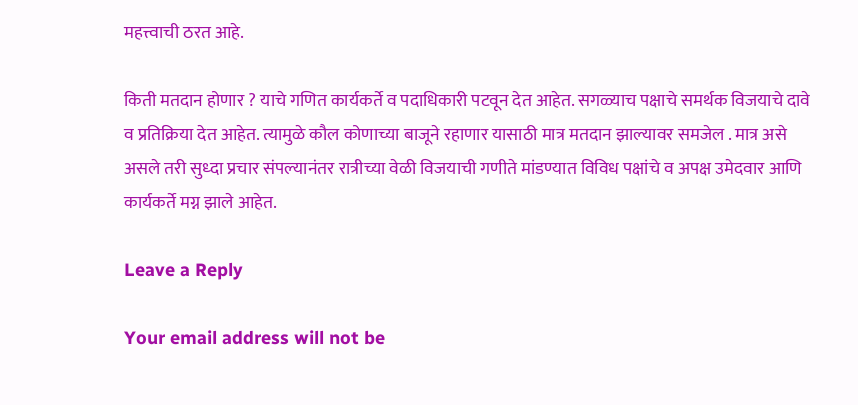महत्त्वाची ठरत आहे.

किती मतदान होणार ? याचे गणित कार्यकर्ते व पदाधिकारी पटवून देत आहेत. सगळ्याच पक्षाचे समर्थक विजयाचे दावे व प्रतिक्रिया देत आहेत. त्यामुळे कौल कोणाच्या बाजूने रहाणार यासाठी मात्र मतदान झाल्यावर समजेल . मात्र असे असले तरी सुध्दा प्रचार संपल्यानंतर रात्रीच्या वेळी विजयाची गणीते मांडण्यात विविध पक्षांचे व अपक्ष उमेदवार आणि कार्यकर्ते मग्न झाले आहेत.

Leave a Reply

Your email address will not be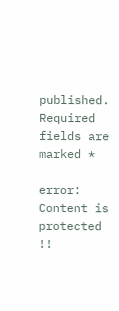published. Required fields are marked *

error: Content is protected !!